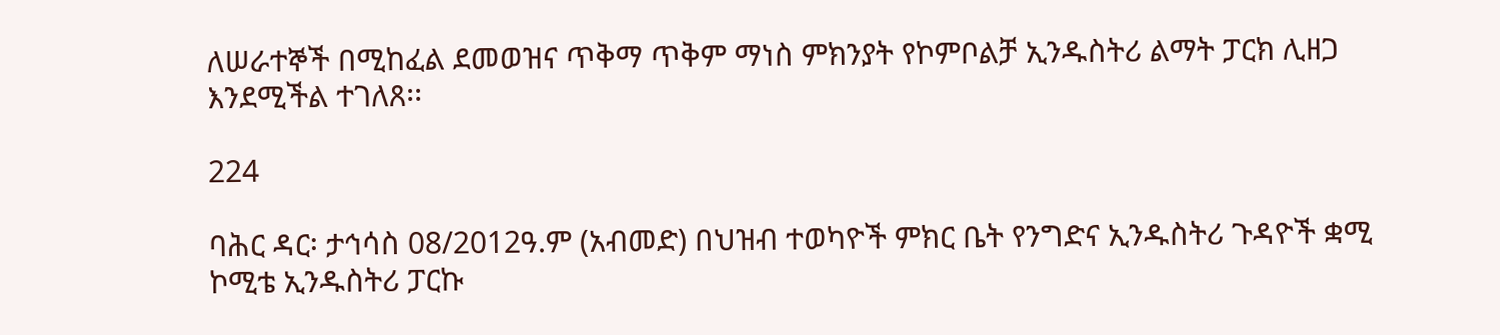ለሠራተኞች በሚከፈል ደመወዝና ጥቅማ ጥቅም ማነስ ምክንያት የኮምቦልቻ ኢንዱስትሪ ልማት ፓርክ ሊዘጋ እንደሚችል ተገለጸ፡፡

224

ባሕር ዳር፡ ታኅሳስ 08/2012ዓ.ም (አብመድ) በህዝብ ተወካዮች ምክር ቤት የንግድና ኢንዱስትሪ ጉዳዮች ቋሚ ኮሚቴ ኢንዱስትሪ ፓርኩ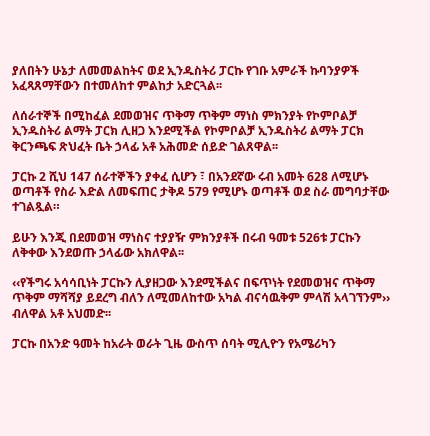ያለበትን ሁኔታ ለመመልከትና ወደ ኢንዱስትሪ ፓርኩ የገቡ አምራች ኩባንያዎች አፈጻጸማቸውን በተመለከተ ምልከታ አድርጓል፡፡

ለሰራተኞች በሚከፈል ደመወዝና ጥቅማ ጥቅም ማነስ ምክንያት የኮምቦልቻ ኢንዱስትሪ ልማት ፓርክ ሊዘጋ እንደሚችል የኮምቦልቻ ኢንዱስትሪ ልማት ፓርክ ቅርንጫፍ ጽህፈት ቤት ኃላፊ አቶ አሕመድ ሰይድ ገልጸዋል፡፡

ፓርኩ 2 ሺህ 147 ሰራተኞችን ያቀፈ ሲሆን ፣ በአንደኛው ሩብ አመት 628 ለሚሆኑ ወጣቶች የስራ እድል ለመፍጠር ታቅዶ 579 የሚሆኑ ወጣቶች ወደ ስራ መግባታቸው ተገልጿል።

ይሁን እንጂ በደመወዝ ማነስና ተያያዥ ምክንያቶች በሩብ ዓመቱ 526ቱ ፓርኩን ለቅቀው እንደወጡ ኃላፊው አክለዋል፡፡

‹‹የችግሩ አሳሳቢነት ፓርኩን ሊያዘጋው እንደሚችልና በፍጥነት የደመወዝና ጥቅማ ጥቅም ማሻሻያ ይደረግ ብለን ለሚመለከተው አካል ብናሳዉቅም ምላሽ አላገኘንም›› ብለዋል አቶ አህመድ፡፡

ፓርኩ በአንድ ዓመት ከአራት ወራት ጊዜ ውስጥ ሰባት ሚሊዮን የአሜሪካን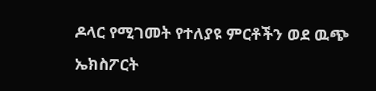ዶላር የሚገመት የተለያዩ ምርቶችን ወደ ዉጭ ኤክስፖርት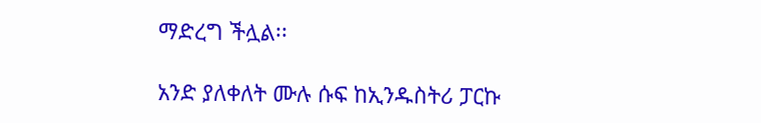ማድረግ ችሏል፡፡

አንድ ያለቀለት ሙሉ ሱፍ ከኢንዱስትሪ ፓርኩ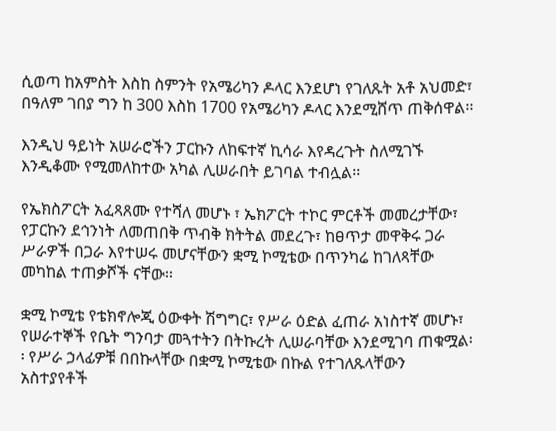ሲወጣ ከአምስት እስከ ስምንት የአሜሪካን ዶላር እንደሆነ የገለጹት አቶ አህመድ፣ በዓለም ገበያ ግን ከ 300 እስከ 1700 የአሜሪካን ዶላር እንደሚሸጥ ጠቅሰዋል፡፡

እንዲህ ዓይነት አሠራሮችን ፓርኩን ለከፍተኛ ኪሳራ እየዳረጉት ስለሚገኙ እንዲቆሙ የሚመለከተው አካል ሊሠራበት ይገባል ተብሏል፡፡

የኤክስፖርት አፈጻጸሙ የተሻለ መሆኑ ፣ ኤክፖርት ተኮር ምርቶች መመረታቸው፣ የፓርኩን ደኅንነት ለመጠበቅ ጥብቅ ክትትል መደረጉ፣ ከፀጥታ መዋቅሩ ጋራ ሥራዎች በጋራ እየተሠሩ መሆናቸውን ቋሚ ኮሚቴው በጥንካሬ ከገለጻቸው መካከል ተጠቃሾች ናቸው፡፡

ቋሚ ኮሚቴ የቴክኖሎጂ ዕውቀት ሽግግር፣ የሥራ ዕድል ፈጠራ አነስተኛ መሆኑ፣ የሠራተኞች የቤት ግንባታ መጓተትን በትኩረት ሊሠራባቸው እንደሚገባ ጠቁሟል፡፡ የሥራ ኃላፊዎቹ በበኩላቸው በቋሚ ኮሚቴው በኩል የተገለጹላቸውን አስተያየቶች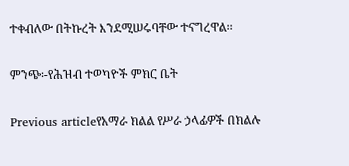ተቀብለው በትኩረት እንደሚሠሩባቸው ተናግረዋል፡፡

ምንጭ፡-የሕዝብ ተወካዮች ምክር ቤት

Previous articleየአማራ ክልል የሥራ ኃላፊዎች በክልሉ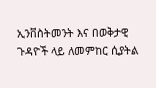ኢንቨስትመንት እና በወቅታዊ ጉዳዮች ላይ ለመምከር ሲያትል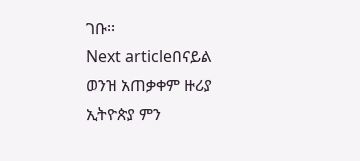ገቡ፡፡
Next articleበናይል ወንዝ አጠቃቀም ዙሪያ ኢትዮጵያ ምን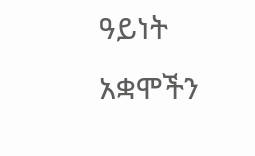ዓይነት አቋሞችን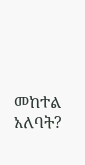መከተል አለባት?